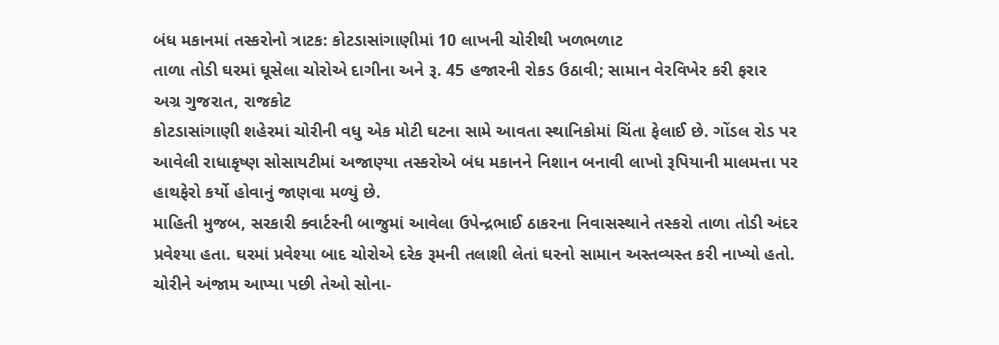બંધ મકાનમાં તસ્કરોનો ત્રાટક: કોટડાસાંગાણીમાં 10 લાખની ચોરીથી ખળભળાટ
તાળા તોડી ઘરમાં ઘૂસેલા ચોરોએ દાગીના અને રૂ. 45 હજારની રોકડ ઉઠાવી; સામાન વેરવિખેર કરી ફરાર
અગ્ર ગુજરાત, રાજકોટ
કોટડાસાંગાણી શહેરમાં ચોરીની વધુ એક મોટી ઘટના સામે આવતા સ્થાનિકોમાં ચિંતા ફેલાઈ છે. ગોંડલ રોડ પર આવેલી રાધાકૃષ્ણ સોસાયટીમાં અજાણ્યા તસ્કરોએ બંધ મકાનને નિશાન બનાવી લાખો રૂપિયાની માલમત્તા પર હાથફેરો કર્યો હોવાનું જાણવા મળ્યું છે.
માહિતી મુજબ, સરકારી ક્વાર્ટરની બાજુમાં આવેલા ઉપેન્દ્રભાઈ ઠાકરના નિવાસસ્થાને તસ્કરો તાળા તોડી અંદર પ્રવેશ્યા હતા. ઘરમાં પ્રવેશ્યા બાદ ચોરોએ દરેક રૂમની તલાશી લેતાં ઘરનો સામાન અસ્તવ્યસ્ત કરી નાખ્યો હતો. ચોરીને અંજામ આપ્યા પછી તેઓ સોના-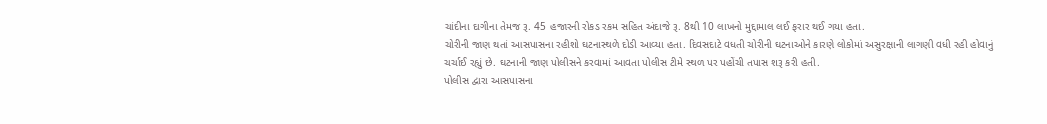ચાંદીના દાગીના તેમજ રૂ. 45 હજારની રોકડ રકમ સહિત અંદાજે રૂ. 8થી 10 લાખનો મુદ્દામાલ લઈ ફરાર થઈ ગયા હતા.
ચોરીની જાણ થતાં આસપાસના રહીશો ઘટનાસ્થળે દોડી આવ્યા હતા. દિવસદાટે વધતી ચોરીની ઘટનાઓને કારણે લોકોમાં અસુરક્ષાની લાગણી વધી રહી હોવાનું ચર્ચાઈ રહ્યું છે. ઘટનાની જાણ પોલીસને કરવામાં આવતા પોલીસ ટીમે સ્થળ પર પહોંચી તપાસ શરૂ કરી હતી.
પોલીસ દ્વારા આસપાસના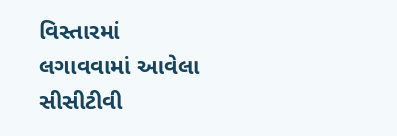વિસ્તારમાં લગાવવામાં આવેલા સીસીટીવી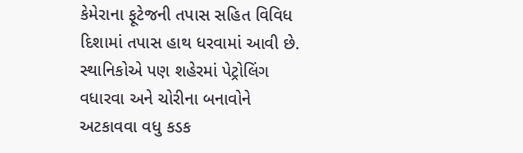કેમેરાના ફૂટેજની તપાસ સહિત વિવિધ દિશામાં તપાસ હાથ ધરવામાં આવી છે. સ્થાનિકોએ પણ શહેરમાં પેટ્રોલિંગ વધારવા અને ચોરીના બનાવોને અટકાવવા વધુ કડક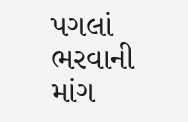પગલાં ભરવાની માંગ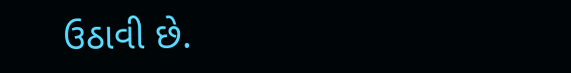ઉઠાવી છે.